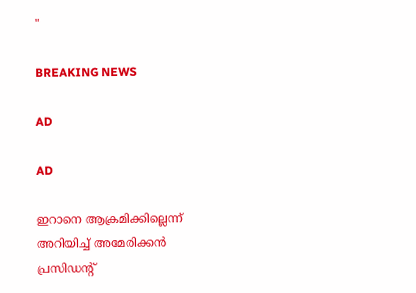"

BREAKING NEWS

AD

AD

ഇറാനെ ആക്രമിക്കില്ലെന്ന് അറിയിച്ച് അമേരിക്കൻ പ്രസിഡൻ്റ്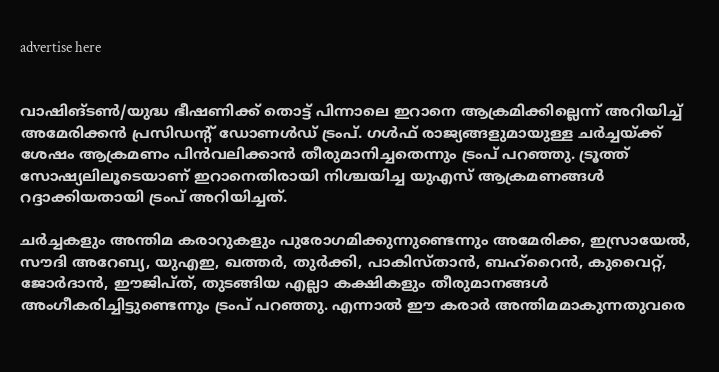advertise here


വാഷിങ്ടൺ/യുദ്ധ ഭീഷണിക്ക് തൊട്ട് പിന്നാലെ ഇറാനെ ആക്രമിക്കില്ലെന്ന് അറിയിച്ച് അമേരിക്കൻ പ്രസിഡൻ്റ് ‍ഡോണൾഡ് ട്രംപ്. ഗൾഫ് രാജ്യങ്ങളുമായുള്ള ചർച്ചയ്ക്ക് ശേഷം ആക്രമണം പിൻവലിക്കാൻ തീരുമാനിച്ചതെന്നും ട്രംപ് പറഞ്ഞു. ട്രൂത്ത് സോഷ്യലിലൂടെയാണ് ഇറാനെതിരായി നിശ്ചയിച്ച യുഎസ് ആക്രമണങ്ങൾ റദ്ദാക്കിയതായി ട്രംപ് അറിയിച്ചത്.

ചർച്ചകളും അന്തിമ കരാറുകളും പുരോഗമിക്കുന്നുണ്ടെന്നും അമേരിക്ക, ഇസ്രായേൽ, സൗദി അറേബ്യ, യുഎഇ, ഖത്തർ, തുർക്കി, പാകിസ്താൻ, ബഹ്‌റൈൻ, കുവൈറ്റ്, ജോർദാൻ, ഈജിപ്ത്, തുടങ്ങിയ എല്ലാ കക്ഷികളും തീരുമാനങ്ങൾ അംഗീകരിച്ചിട്ടുണ്ടെന്നും ട്രംപ് പറഞ്ഞു. എന്നാൽ ഈ കരാർ അന്തിമമാകുന്നതുവരെ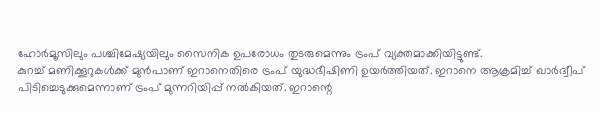ഹോർമൂസിലും പശ്ചിമേഷ്യയിലും സൈനിക ഉപരോധം തുടരുമെന്നും ട്രംപ് വ്യക്തമാക്കിയിട്ടുണ്ട്.
കുറച്ച് മണിക്കൂറുകൾക്ക് മുൻപാണ് ഇറാനെതിരെ ട്രംപ് യുദ്ധഭീഷിണി ഉയർത്തിയത്. ഇറാനെ ആക്രമിച്ച് ഖാര്‍ദ്വീപ് പിടിച്ചെടുക്കുമെന്നാണ് ട്രംപ് മുന്നറിയിപ്പ് നല്‍കിയത്. ഇറാന്റെ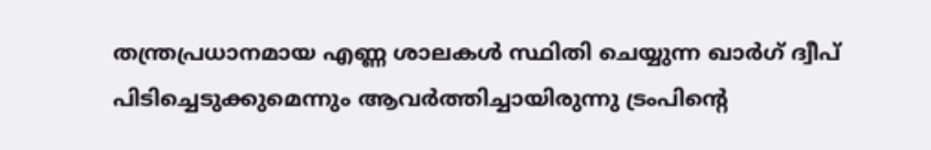തന്ത്രപ്രധാനമായ എണ്ണ ശാലകള്‍ സ്ഥിതി ചെയ്യുന്ന ഖാര്‍ഗ് ദ്വീപ് പിടിച്ചെടുക്കുമെന്നും ആവര്‍ത്തിച്ചായിരുന്നു ട്രംപിൻ്റെ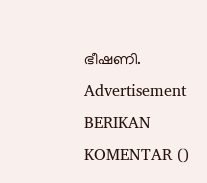ഭീഷണി.
Advertisement
BERIKAN KOMENTAR ()